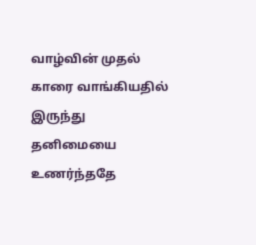வாழ்வின் முதல் காரை வாங்கியதில் இருந்து தனிமையை உணர்ந்ததே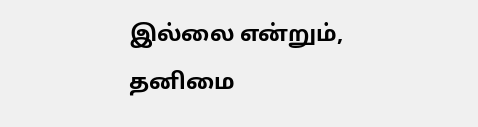இல்லை என்றும், தனிமை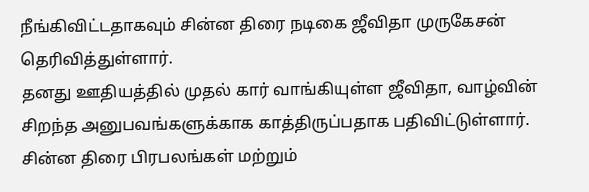நீங்கிவிட்டதாகவும் சின்ன திரை நடிகை ஜீவிதா முருகேசன் தெரிவித்துள்ளார்.
தனது ஊதியத்தில் முதல் கார் வாங்கியுள்ள ஜீவிதா, வாழ்வின் சிறந்த அனுபவங்களுக்காக காத்திருப்பதாக பதிவிட்டுள்ளார். சின்ன திரை பிரபலங்கள் மற்றும்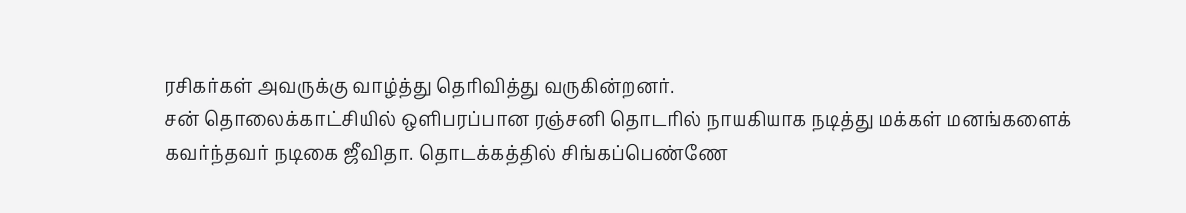ரசிகர்கள் அவருக்கு வாழ்த்து தெரிவித்து வருகின்றனர்.
சன் தொலைக்காட்சியில் ஒளிபரப்பான ரஞ்சனி தொடரில் நாயகியாக நடித்து மக்கள் மனங்களைக் கவர்ந்தவர் நடிகை ஜீவிதா. தொடக்கத்தில் சிங்கப்பெண்ணே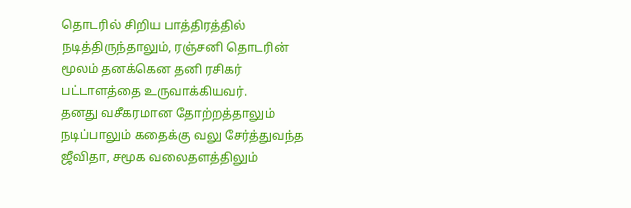தொடரில் சிறிய பாத்திரத்தில் நடித்திருந்தாலும், ரஞ்சனி தொடரின் மூலம் தனக்கென தனி ரசிகர் பட்டாளத்தை உருவாக்கியவர்.
தனது வசீகரமான தோற்றத்தாலும் நடிப்பாலும் கதைக்கு வலு சேர்த்துவந்த ஜீவிதா, சமூக வலைதளத்திலும்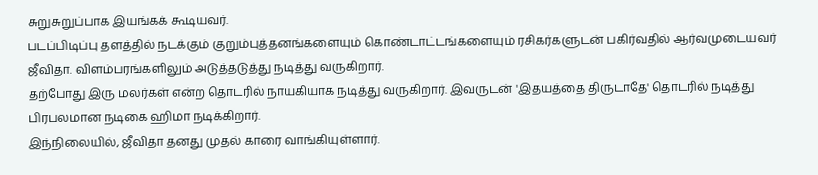சுறுசுறுப்பாக இயங்கக் கூடியவர்.
படப்பிடிப்பு தளத்தில் நடக்கும் குறும்புத்தனங்களையும் கொண்டாட்டங்களையும் ரசிகர்களுடன் பகிர்வதில் ஆர்வமுடையவர் ஜீவிதா. விளம்பரங்களிலும் அடுத்தடுத்து நடித்து வருகிறார்.
தற்போது இரு மலர்கள் என்ற தொடரில் நாயகியாக நடித்து வருகிறார். இவருடன் 'இதயத்தை திருடாதே' தொடரில் நடித்து பிரபலமான நடிகை ஹிமா நடிக்கிறார்.
இந்நிலையில், ஜீவிதா தனது முதல் காரை வாங்கியுள்ளார்.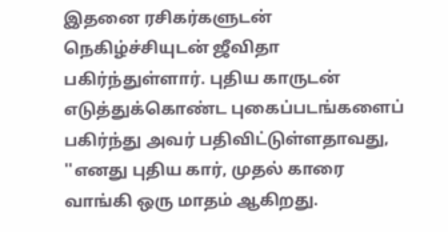இதனை ரசிகர்களுடன் நெகிழ்ச்சியுடன் ஜீவிதா பகிர்ந்துள்ளார். புதிய காருடன் எடுத்துக்கொண்ட புகைப்படங்களைப் பகிர்ந்து அவர் பதிவிட்டுள்ளதாவது,
''எனது புதிய கார், முதல் காரை வாங்கி ஒரு மாதம் ஆகிறது.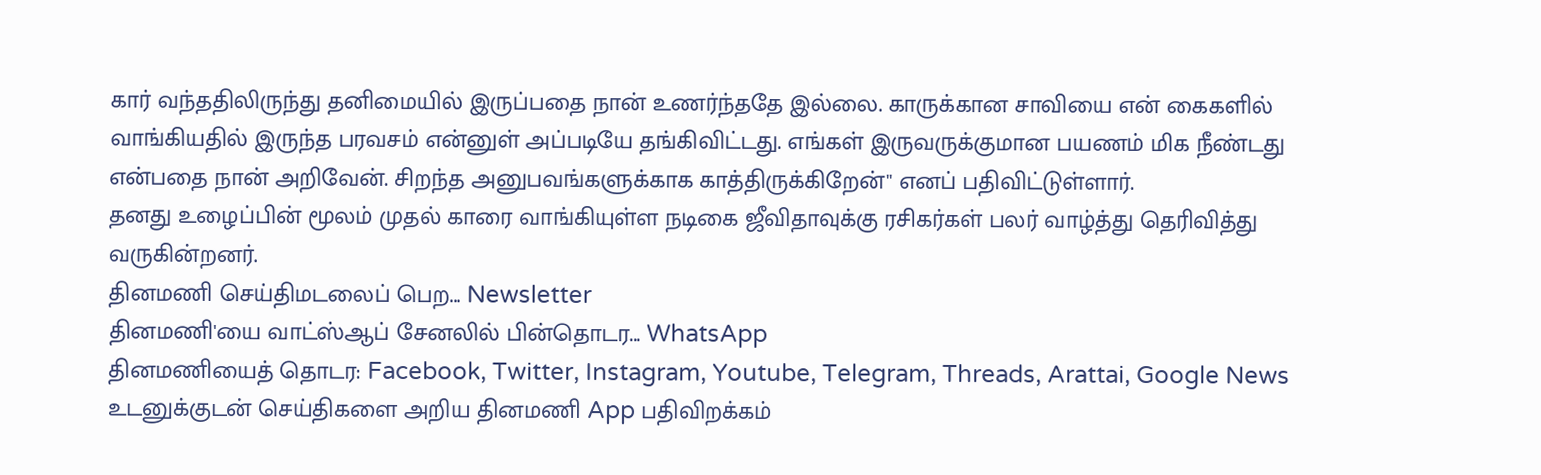கார் வந்ததிலிருந்து தனிமையில் இருப்பதை நான் உணர்ந்ததே இல்லை. காருக்கான சாவியை என் கைகளில் வாங்கியதில் இருந்த பரவசம் என்னுள் அப்படியே தங்கிவிட்டது. எங்கள் இருவருக்குமான பயணம் மிக நீண்டது என்பதை நான் அறிவேன். சிறந்த அனுபவங்களுக்காக காத்திருக்கிறேன்'' எனப் பதிவிட்டுள்ளார்.
தனது உழைப்பின் மூலம் முதல் காரை வாங்கியுள்ள நடிகை ஜீவிதாவுக்கு ரசிகர்கள் பலர் வாழ்த்து தெரிவித்து வருகின்றனர்.
தினமணி செய்திமடலைப் பெற... Newsletter
தினமணி'யை வாட்ஸ்ஆப் சேனலில் பின்தொடர... WhatsApp
தினமணியைத் தொடர: Facebook, Twitter, Instagram, Youtube, Telegram, Threads, Arattai, Google News
உடனுக்குடன் செய்திகளை அறிய தினமணி App பதிவிறக்கம்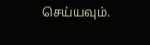செய்யவும்.